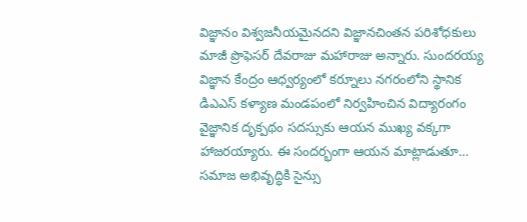విజ్ఞానం విశ్వజనీయమైనదని విజ్ఞానచింతన పరిశోధకులు మాజీ ప్రొఫెసర్ దేవరాజు మహారాజు అన్నారు. సుందరయ్య విజ్ఞాన కేంద్రం ఆధ్వర్యంలో కర్నూలు నగరంలోని స్థానిక డిఎఎస్ కళ్యాణ మండపంలో నిర్వహించిన విద్యారంగం వైజ్ఞానిక దృక్పథం సదస్సుకు ఆయన ముఖ్య వక్కగా హాజరయ్యారు. ఈ సందర్భంగా ఆయన మాట్లాడుతూ… సమాజ అభివృద్ధికి సైన్సు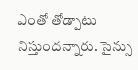ఎంతో తోడ్పాటు నిస్తుందన్నారు. సైన్సు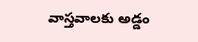వాస్తవాలకు అడ్డం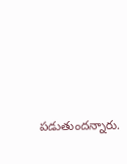పడుతుందన్నారు.